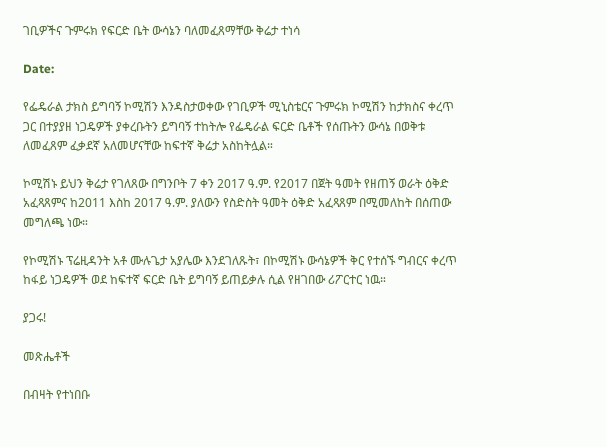ገቢዎችና ጉምሩክ የፍርድ ቤት ውሳኔን ባለመፈጸማቸው ቅሬታ ተነሳ

Date:

የፌዴራል ታክስ ይግባኝ ኮሚሽን እንዳስታወቀው የገቢዎች ሚኒስቴርና ጉምሩክ ኮሚሽን ከታክስና ቀረጥ ጋር በተያያዘ ነጋዴዎች ያቀረቡትን ይግባኝ ተከትሎ የፌዴራል ፍርድ ቤቶች የሰጡትን ውሳኔ በወቅቱ ለመፈጸም ፈቃደኛ አለመሆናቸው ከፍተኛ ቅሬታ አስከትሏል።

ኮሚሽኑ ይህን ቅሬታ የገለጸው በግንቦት 7 ቀን 2017 ዓ.ም. የ2017 በጀት ዓመት የዘጠኝ ወራት ዕቅድ አፈጻጸምና ከ2011 እስከ 2017 ዓ.ም. ያለውን የስድስት ዓመት ዕቅድ አፈጻጸም በሚመለከት በሰጠው መግለጫ ነው።

የኮሚሽኑ ፕሬዚዳንት አቶ ሙሉጌታ አያሌው እንደገለጹት፣ በኮሚሽኑ ውሳኔዎች ቅር የተሰኙ ግብርና ቀረጥ ከፋይ ነጋዴዎች ወደ ከፍተኛ ፍርድ ቤት ይግባኝ ይጠይቃሉ ሲል የዘገበው ሪፖርተር ነዉ።

ያጋሩ!

መጽሔቶች

በብዛት የተነበቡ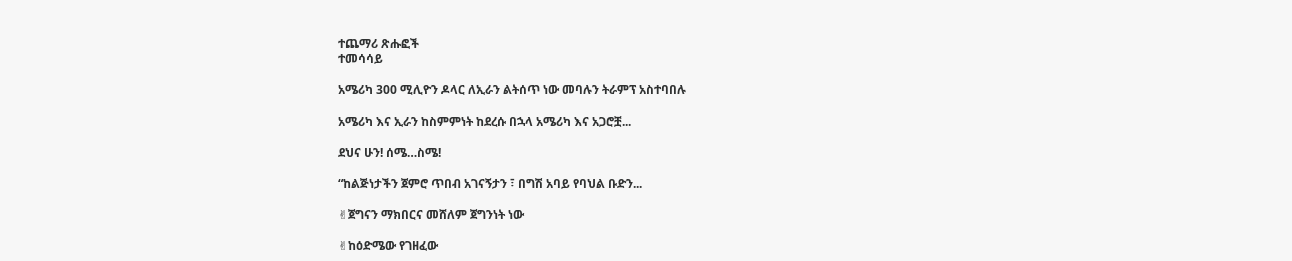ተጨማሪ ጽሑፎች
ተመሳሳይ

አሜሪካ 300 ሚሊዮን ዶላር ለኢራን ልትሰጥ ነው መባሉን ትራምፕ አስተባበሉ

አሜሪካ እና ኢራን ከስምምነት ከደረሱ በኋላ አሜሪካ እና አጋሮቿ...

ደህና ሁን! ሰሜ…ስሜ!

“ከልጅነታችን ጀምሮ ጥበብ አገናኝታን ፣ በግሽ አባይ የባህል ቡድን...

✌ጀግናን ማክበርና መሸለም ጀግንነት ነው

✌ከዕድሜው የገዘፈው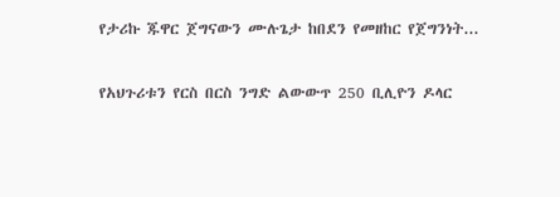የታሪኩ ጁዋር ጀግናውን ሙሉጌታ ከበደን የመዘከር የጀግንነት...

የአህጉሪቱን የርስ በርስ ንግድ ልውውጥ 250 ቢሊዮን ዶላር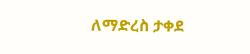ለማድረስ ታቀደ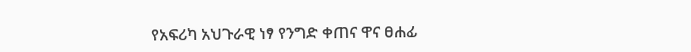የአፍሪካ አህጉራዊ ነፃ የንግድ ቀጠና ዋና ፀሐፊ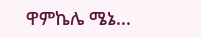ዋምኬሌ ሜኔ...